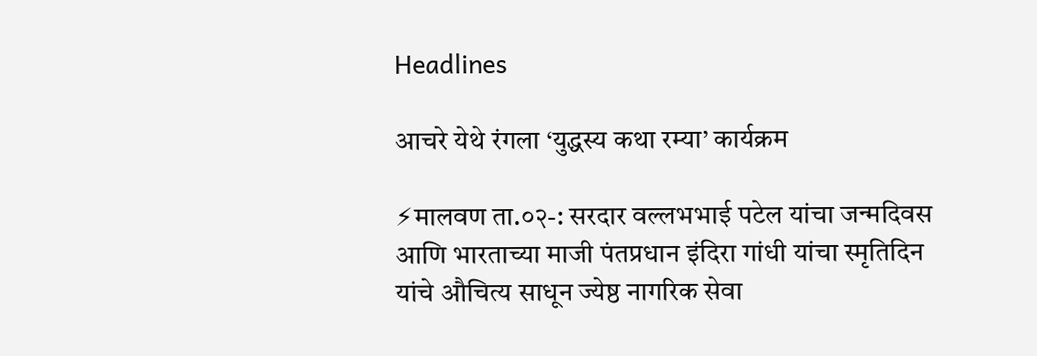Headlines

आचरे येथे रंगला ‘युद्धस्य कथा रम्या’ कार्यक्रम

⚡मालवण ता.०२-: सरदार वल्लभभाई पटेल यांचा जन्मदिवस आणि भारताच्या माजी पंतप्रधान इंदिरा गांधी यांचा स्मृतिदिन यांचे औचित्य साधून ज्येष्ठ नागरिक सेवा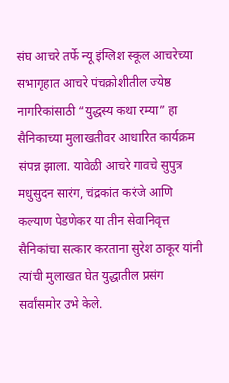संघ आचरे तर्फे न्यू इंग्लिश स्कूल आचरेच्या सभागृहात आचरे पंचक्रोशीतील ज्येष्ठ नागरिकांसाठी “युद्धस्य कथा रम्या” हा सैनिकाच्या मुलाखतीवर आधारित कार्यक्रम संपन्न झाला. यावेळी आचरे गावचे सुपुत्र मधुसुदन सारंग, चंद्रकांत करंजे आणि कल्याण पेडणेकर या तीन सेवानिवृत्त सैनिकांचा सत्कार करताना सुरेश ठाकूर यांनी त्यांची मुलाखत घेत युद्धातील प्रसंग सर्वांसमोर उभे केले.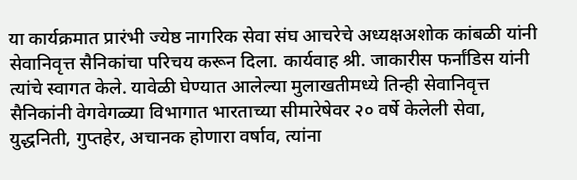या कार्यक्रमात प्रारंभी ज्येष्ठ नागरिक सेवा संघ आचरेचे अध्यक्षअशोक कांबळी यांनी सेवानिवृत्त सैनिकांचा परिचय करून दिला. कार्यवाह श्री. जाकारीस फर्नांडिस यांनी त्यांचे स्वागत केले. यावेळी घेण्यात आलेल्या मुलाखतीमध्ये तिन्ही सेवानिवृत्त सैनिकांनी वेगवेगळ्या विभागात भारताच्या सीमारेषेवर २० वर्षे केलेली सेवा, युद्धनिती, गुप्तहेर, अचानक होणारा वर्षाव, त्यांना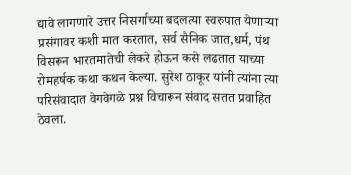द्यावे लागणारे उत्तर निसर्गाच्या बदलत्या स्वरुपात येणाऱ्या प्रसंगावर कशी मात करतात, सर्व सैनिक जात,धर्म, पंथ विसरून भारतमातेची लेकरे होऊन कसे लढतात याच्या रोमहर्षक कथा कथन केल्या. सुरेश ठाकूर यांनी त्यांना त्या परिसंवादात वेगवेगळे प्रश्न विचारून संवाद सतत प्रवाहित ठेवला.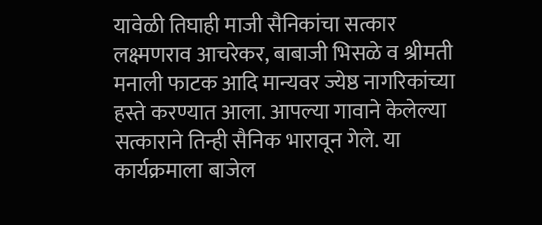यावेळी तिघाही माजी सैनिकांचा सत्कार लक्ष्मणराव आचरेकर, बाबाजी भिसळे व श्रीमती मनाली फाटक आदि मान्यवर ज्येष्ठ नागरिकांच्या हस्ते करण्यात आला. आपल्या गावाने केलेल्या सत्काराने तिन्ही सैनिक भारावून गेले. या कार्यक्रमाला बाजेल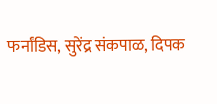फर्नांडिस, सुरेंद्र संकपाळ, दिपक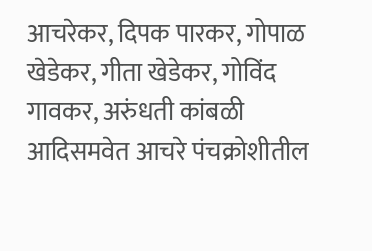आचरेकर, दिपक पारकर, गोपाळ खेडेकर, गीता खेडेकर, गोविंद गावकर, अरुंधती कांबळी आदिसमवेत आचरे पंचक्रोशीतील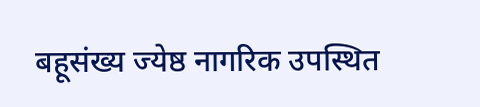बहूसंख्य ज्येष्ठ नागरिक उपस्थित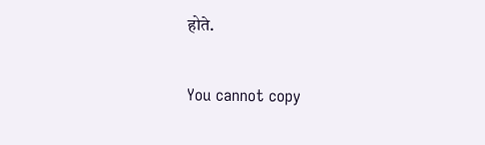होते.

You cannot copy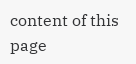content of this page